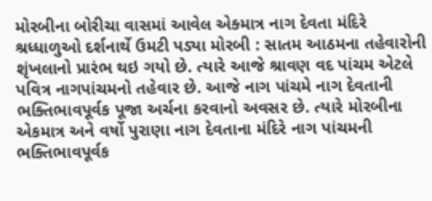મોરબીના બોરીચા વાસમાં આવેલ એક્માત્ર નાગ દેવતા મંદિરે શ્રધ્ધાળુઓ દર્શનાર્થે ઉમટી પડ્યા મોરબી : સાતમ આઠમના તહેવારોની શૃંખલાનો પ્રારંભ થઇ ગયો છે. ત્યારે આજે શ્રાવણ વદ પાંચમ એટલે પવિત્ર નાગપાંચમનો તહેવાર છે. આજે નાગ પાંચમે નાગ દેવતાની ભક્તિભાવપૂર્વક પૂજા અર્ચના કરવાનો અવસર છે. ત્યારે મોરબીના એકમાત્ર અને વર્ષો પુરાણા નાગ દેવતાના મંદિરે નાગ પાંચમની ભક્તિભાવપૂર્વક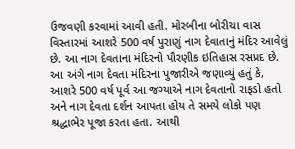ઉજવણી કરવામાં આવી હતી. મોરબીના બોરીચા વાસ વિસ્તારમાં આશરે 500 વર્ષ પુરાણું નાગ દેવાતાનું મંદિર આવેલું છે. આ નાગ દેવતાના મંદિરનો પૌરણીક ઇતિહાસ રસપ્રદ છે. આ અંગે નાગ દેવતા મંદિરના પુજારીએ જણાવ્યું હતું કે, આશરે 500 વર્ષ પૂર્વ આ જગ્યાએ નાગ દેવતાનો રાફડો હતો અને નાગ દેવતા દર્શન આપતા હોય તે સમયે લોકો પણ શ્રદ્ધાભેર પૂજા કરતા હતા. આથી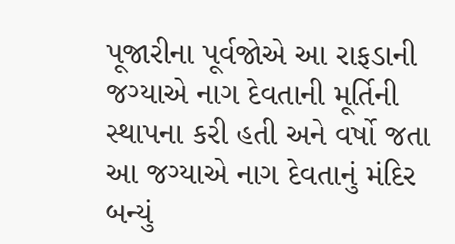પૂજારીના પૂર્વજોએ આ રાફડાની જગ્યાએ નાગ દેવતાની મૂર્તિની સ્થાપના કરી હતી અને વર્ષો જતા આ જગ્યાએ નાગ દેવતાનું મંદિર બન્યું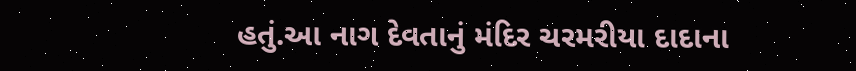હતું.આ નાગ દેવતાનું મંદિર ચરમરીયા દાદાના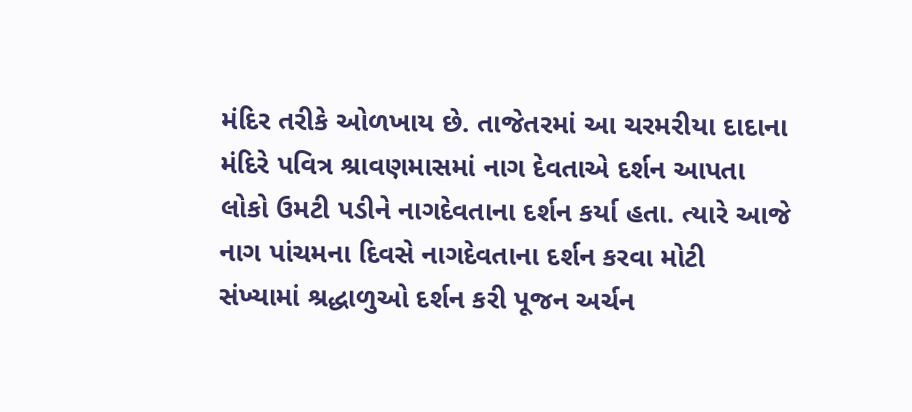મંદિર તરીકે ઓળખાય છે. તાજેતરમાં આ ચરમરીયા દાદાના મંદિરે પવિત્ર શ્રાવણમાસમાં નાગ દેવતાએ દર્શન આપતા લોકો ઉમટી પડીને નાગદેવતાના દર્શન કર્યા હતા. ત્યારે આજે નાગ પાંચમના દિવસે નાગદેવતાના દર્શન કરવા મોટી સંખ્યામાં શ્રદ્ધાળુઓ દર્શન કરી પૂજન અર્ચન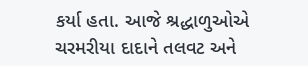કર્યા હતા. આજે શ્રદ્ધાળુઓએ ચરમરીયા દાદાને તલવટ અને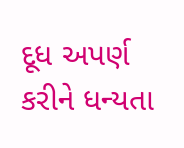દૂધ અપર્ણ કરીને ધન્યતા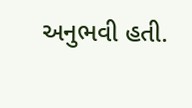અનુભવી હતી.